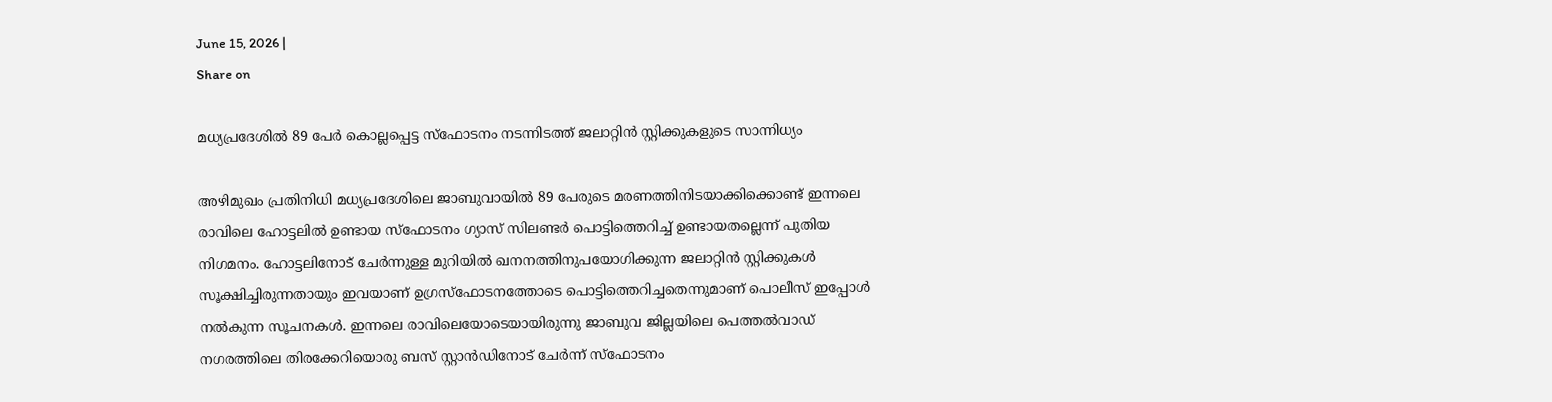June 15, 2026 |
Share on

മധ്യപ്രദേശില്‍ 89 പേര്‍ കൊല്ലപ്പെട്ട സ്‌ഫോടനം നടന്നിടത്ത് ജലാറ്റിന്‍ സ്റ്റിക്കുകളുടെ സാന്നിധ്യം

അഴിമുഖം പ്രതിനിധി മധ്യപ്രദേശിലെ ജാബുവായില്‍ 89 പേരുടെ മരണത്തിനിടയാക്കിക്കൊണ്ട് ഇന്നലെ രാവിലെ ഹോട്ടലില്‍ ഉണ്ടായ സ്‌ഫോടനം ഗ്യാസ് സിലണ്ടര്‍ പൊട്ടിത്തെറിച്ച് ഉണ്ടായതല്ലെന്ന് പുതിയ നിഗമനം. ഹോട്ടലിനോട് ചേര്‍ന്നുള്ള മുറിയില്‍ ഖനനത്തിനുപയോഗിക്കുന്ന ജലാറ്റിന്‍ സ്റ്റിക്കുകള്‍ സൂക്ഷിച്ചിരുന്നതായും ഇവയാണ് ഉഗ്രസ്‌ഫോടനത്തോടെ പൊട്ടിത്തെറിച്ചതെന്നുമാണ് പൊലീസ് ഇപ്പോള്‍ നല്‍കുന്ന സൂചനകള്‍. ഇന്നലെ രാവിലെയോടെയായിരുന്നു ജാബുവ ജില്ലയിലെ പെത്തല്‍വാഡ് നഗരത്തിലെ തിരക്കേറിയൊരു ബസ് സ്റ്റാന്‍ഡിനോട് ചേര്‍ന്ന് സ്‌ഫോടനം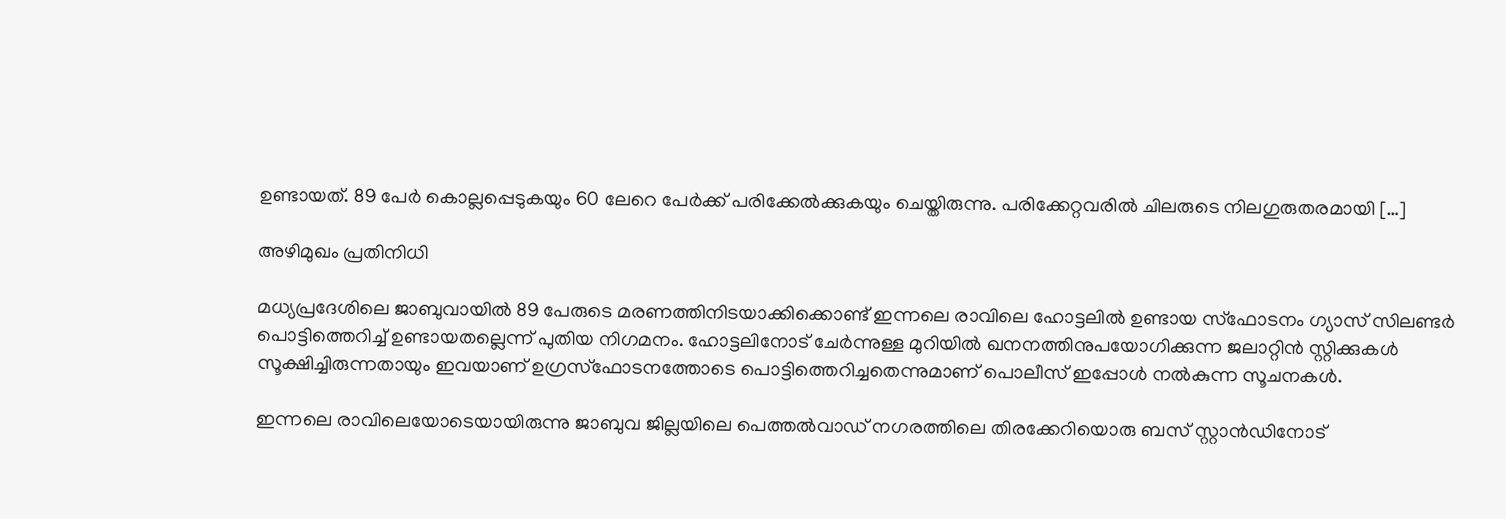ഉണ്ടായത്. 89 പേര്‍ കൊല്ലപ്പെടുകയും 60 ലേറെ പേര്‍ക്ക് പരിക്കേല്‍ക്കുകയും ചെയ്തിരുന്നു. പരിക്കേറ്റവരില്‍ ചിലരുടെ നിലഗുരുതരമായി […]

അഴിമുഖം പ്രതിനിധി

മധ്യപ്രദേശിലെ ജാബുവായില്‍ 89 പേരുടെ മരണത്തിനിടയാക്കിക്കൊണ്ട് ഇന്നലെ രാവിലെ ഹോട്ടലില്‍ ഉണ്ടായ സ്‌ഫോടനം ഗ്യാസ് സിലണ്ടര്‍ പൊട്ടിത്തെറിച്ച് ഉണ്ടായതല്ലെന്ന് പുതിയ നിഗമനം. ഹോട്ടലിനോട് ചേര്‍ന്നുള്ള മുറിയില്‍ ഖനനത്തിനുപയോഗിക്കുന്ന ജലാറ്റിന്‍ സ്റ്റിക്കുകള്‍ സൂക്ഷിച്ചിരുന്നതായും ഇവയാണ് ഉഗ്രസ്‌ഫോടനത്തോടെ പൊട്ടിത്തെറിച്ചതെന്നുമാണ് പൊലീസ് ഇപ്പോള്‍ നല്‍കുന്ന സൂചനകള്‍.

ഇന്നലെ രാവിലെയോടെയായിരുന്നു ജാബുവ ജില്ലയിലെ പെത്തല്‍വാഡ് നഗരത്തിലെ തിരക്കേറിയൊരു ബസ് സ്റ്റാന്‍ഡിനോട്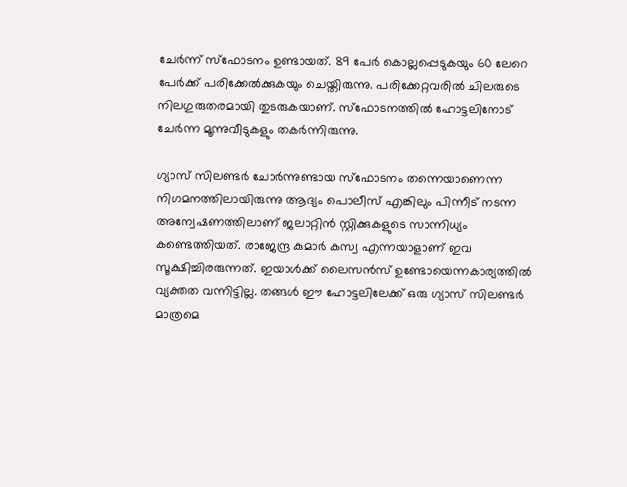ചേര്‍ന്ന് സ്‌ഫോടനം ഉണ്ടായത്. 89 പേര്‍ കൊല്ലപ്പെടുകയും 60 ലേറെ പേര്‍ക്ക് പരിക്കേല്‍ക്കുകയും ചെയ്തിരുന്നു. പരിക്കേറ്റവരില്‍ ചിലരുടെ നിലഗുരുതരമായി തുടരുകയാണ്. സ്‌ഫോടനത്തില്‍ ഹോട്ടലിനോട് ചേര്‍ന്ന മൂന്നുവീടുകളും തകര്‍ന്നിരുന്നു.

ഗ്യാസ് സിലണ്ടര്‍ ചോര്‍ന്നുണ്ടായ സ്‌ഫോടനം തന്നെയാണെന്ന നിഗമനത്തിലായിരുന്നു ആദ്യം പൊലീസ് എങ്കിലും പിന്നീട് നടന്ന അന്വേഷണത്തിലാണ് ജലാറ്റിന്‍ സ്റ്റിക്കുകളുടെ സാന്നിധ്യം കണ്ടെത്തിയത്. രാജേന്ദ്ര കുമാര്‍ കസ്വ എന്നയാളാണ് ഇവ സൂക്ഷിച്ചിരരുന്നത്. ഇയാള്‍ക്ക് ലൈസന്‍സ് ഉണ്ടോയെന്നകാര്യത്തില്‍ വ്യക്തത വന്നിട്ടില്ല. തങ്ങള്‍ ഈ ഹോട്ടലിലേക്ക് ഒരു ഗ്യാസ് സിലണ്ടര്‍ മാത്രമെ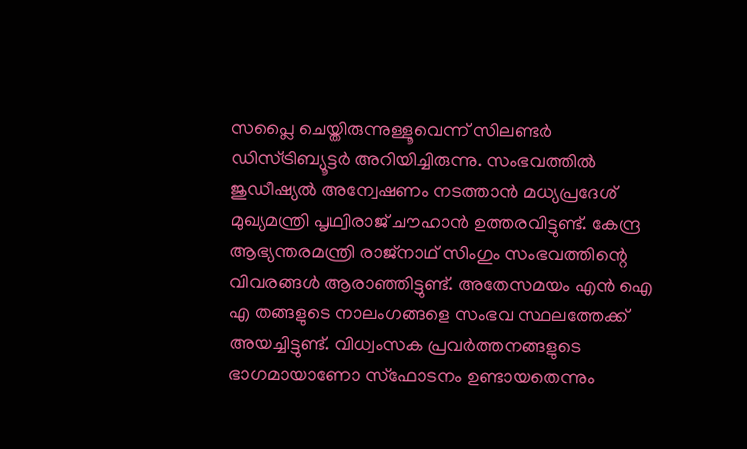സപ്ലൈ ചെയ്തിരുന്നുള്ളൂവെന്ന് സിലണ്ടര്‍ ഡിസ്ട്രിബ്യൂട്ടര്‍ അറിയിച്ചിരുന്നു. സംഭവത്തില്‍ ജുഡീഷ്യല്‍ അന്വേഷണം നടത്താന്‍ മധ്യപ്രദേശ് മുഖ്യമന്ത്രി പൃഥ്വിരാജ് ചൗഹാന്‍ ഉത്തരവിട്ടുണ്ട്. കേന്ദ്ര ആഭ്യന്തരമന്ത്രി രാജ്‌നാഥ് സിംഗും സംഭവത്തിന്റെ വിവരങ്ങള്‍ ആരാഞ്ഞിട്ടുണ്ട്. അതേസമയം എന്‍ ഐ എ തങ്ങളുടെ നാലംഗങ്ങളെ സംഭവ സ്ഥലത്തേക്ക് അയച്ചിട്ടുണ്ട്. വിധ്വംസക പ്രവര്‍ത്തനങ്ങളുടെ ഭാഗമായാണോ സ്‌ഫോടനം ഉണ്ടായതെന്നും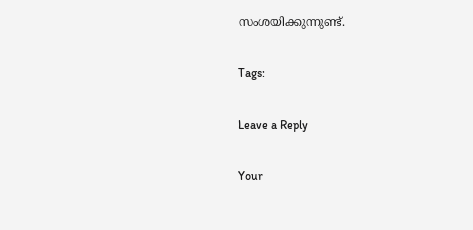സംശയിക്കുന്നുണ്ട്.

Tags:

Leave a Reply

Your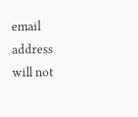email address will not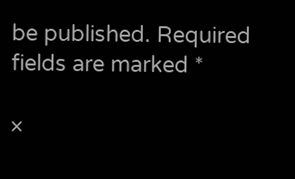be published. Required fields are marked *

×